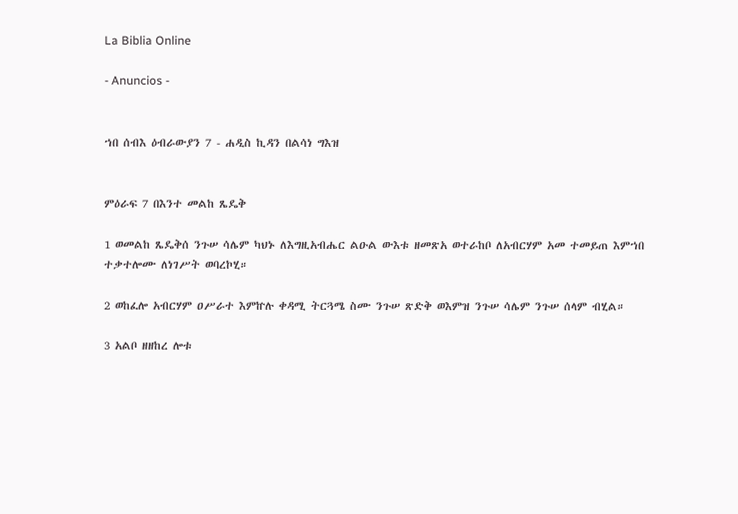La Biblia Online

- Anuncios -


ኀበ ሰብእ ዕብራውያን 7 - ሐዲስ ኪዳን በልሳነ ግእዝ


ምዕራፍ 7 በእንተ መልከ ጼዴቅ

1 ወመልከ ጼዴቅሰ ንጉሠ ሳሌም ካህኑ ለእግዚአብሔር ልዑል ውእቱ ዘመጽአ ወተራከቦ ለአብርሃም አመ ተመይጠ እምኀበ ተቃተሎሙ ለነገሥት ወባረኮሂ።

2 ወከፈሎ አብርሃም ዐሥራተ እምኵሉ ቀዳሚ ትርጓሜ ስሙ ንጉሠ ጽድቅ ወእምዝ ንጉሠ ሳሌም ንጉሠ ሰላም ብሂል።

3 አልቦ ዘዘከረ ሎቱ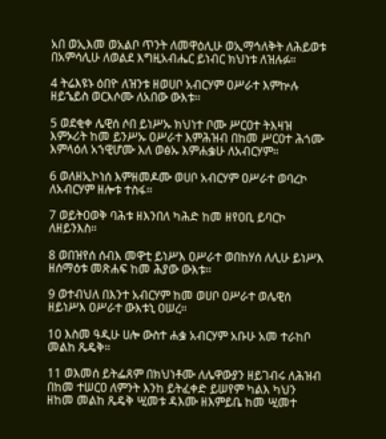አበ ወኢእመ ወአልቦ ጥንት ለመዋዕሊሁ ወኢማኅለቅት ለሕይወቱ በአምሳሊሁ ለወልደ እግዚአብሔር ይነብር ክህነቱ ለዝሉፉ።

4 ትሬእዩኑ ዕበዮ ለዝንቱ ዘወሀቦ አብርሃም ዐሥራተ እምኵሉ ዘይኄይስ ወርእሶሙ ለአበው ውእቱ።

5 ወደቂቀ ሌዊሰ ሶበ ይነሥኡ ክህነተ ቦሙ ሥርዐተ ትእዛዝ እምኦሪት ከመ ይንሥኡ ዐሥራተ እምሕዝብ በከመ ሥርዐተ ሕጎሙ እምላዕለ አኀዊሆሙ እለ ወፅኡ እምሐቌሁ ለአብርሃም።

6 ወለዘኢኮነሰ እምዘመዶሙ ወሀቦ አብርሃም ዐሥራተ ወባረኮ ለአብርሃም ዘሎቱ ተስፋ።

7 ወይትዐወቅ ባሕቱ ዘእንበለ ካሕድ ከመ ዘየዐቢ ይባርኮ ለዘይንእስ።

8 ወበዝየሰ ሰብእ መዋቲ ይነሥእ ዐሥራተ ወበከሃሰ ለሊሁ ይነሥእ ዘሰማዕቱ መጽሐፍ ከመ ሕያው ውእቱ።

9 ወተብህለ በእንተ አብርሃም ከመ ወሀቦ ዐሥራተ ወሌዊሰ ዘይነሥእ ዐሥራተ ውእቱኒ ዐሠረ።

10 እስመ ዓዲሁ ሀሎ ውስተ ሐቌ አብርሃም አቡሁ አመ ተራከቦ መልከ ጼዴቅ።

11 ወእመሰ ይትፌጸም በክህነቶሙ ለሌዋውያን ዘይገብሩ ለሕዝብ በከመ ተሠርዐ ለምንት እንከ ይትፈቀድ ይሠየም ካልእ ካህን ዘከመ መልከ ጼዴቅ ሢመቱ ዳእሙ ዘእምይቤ ከመ ሢመተ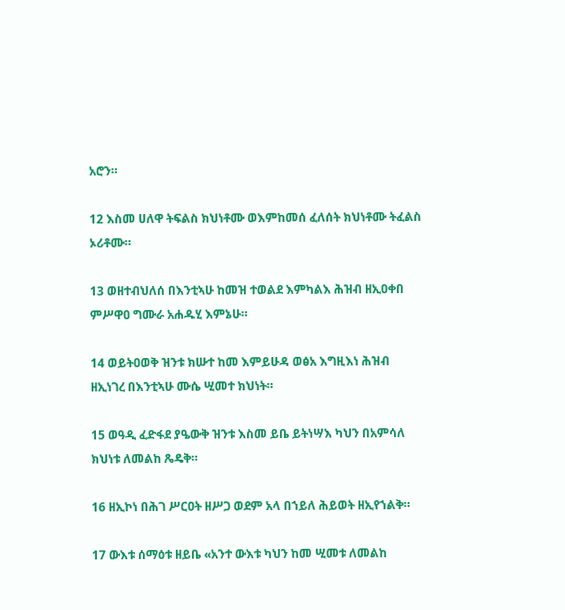አሮን።

12 እስመ ሀለዋ ትፍልስ ክህነቶሙ ወእምከመሰ ፈለሰት ክህነቶሙ ትፈልስ ኦሪቶሙ።

13 ወዘተብህለሰ በእንቲኣሁ ከመዝ ተወልደ እምካልእ ሕዝብ ዘኢዐቀበ ምሥዋዐ ግሙራ አሐዱሂ እምኔሁ።

14 ወይትዐወቅ ዝንቱ ክሡተ ከመ እምይሁዳ ወፅአ እግዚእነ ሕዝብ ዘኢነገረ በእንቲኣሁ ሙሴ ሢመተ ክህነት።

15 ወዓዲ ፈድፋደ ያዔውቅ ዝንቱ እስመ ይቤ ይትነሣእ ካህን በአምሳለ ክህነቱ ለመልከ ጼዴቅ።

16 ዘኢኮነ በሕገ ሥርዐት ዘሥጋ ወደም አላ በኀይለ ሕይወት ዘኢየኀልቅ።

17 ውእቱ ሰማዕቱ ዘይቤ «አንተ ውእቱ ካህን ከመ ሢመቱ ለመልከ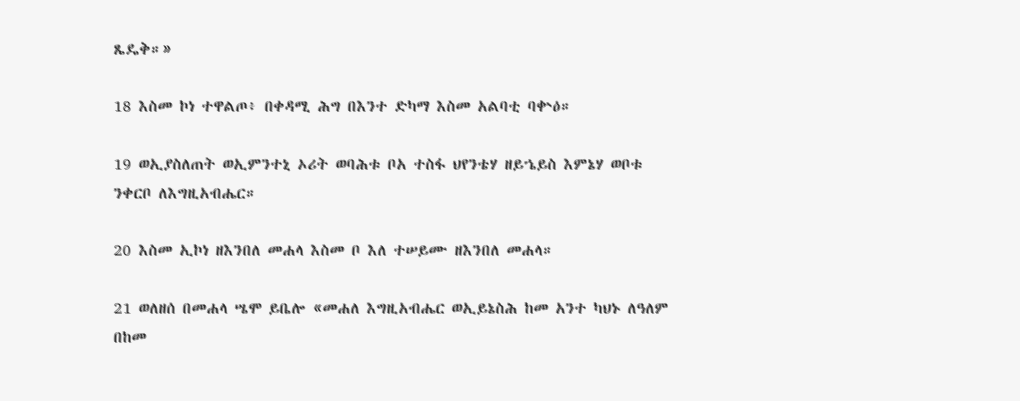ጼዴቅ።»

18 እስመ ኮነ ተዋልጦ፥ በቀዳሚ ሕግ በእንተ ድካማ እስመ አልባቲ ባቍዕ።

19 ወኢያስለጠት ወኢምንተኒ ኦሪት ወባሕቱ ቦአ ተስፋ ህየንቴሃ ዘይኄይስ እምኔሃ ወቦቱ ንቀርቦ ለእግዚአብሔር።

20 እስመ ኢኮነ ዘእንበለ መሐላ እስመ ቦ እለ ተሠይሙ ዘእንበለ መሐላ።

21 ወለዘሰ በመሐላ ሤሞ ይቤሎ «መሐለ እግዚአብሔር ወኢይኔስሕ ከመ አንተ ካህኑ ለዓለም በከመ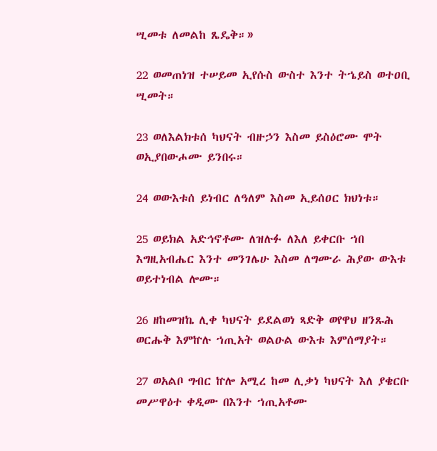ሢመቱ ለመልከ ጼዴቅ።»

22 ወመጠነዝ ተሠይመ ኢየሱስ ውስተ እንተ ትኄይስ ወተዐቢ ሢመት።

23 ወለእልክቱሰ ካህናት ብዙኃን እስመ ይስዕሮሙ ሞት ወኢያበውሖሙ ይንበሩ።

24 ወውእቱሰ ይነብር ለዓለም እስመ ኢይሰዐር ክህነቱ።

25 ወይክል አድኅኖቶሙ ለዝሉፉ ለእለ ይቀርቡ ኀበ እግዚአብሔር እንተ መንገሌሁ እስመ ለግሙራ ሕያው ውእቱ ወይተነብል ሎሙ።

26 ዘከመዝኬ ሊቀ ካህናት ይደልወነ ጻድቅ ወየዋህ ዘንጹሕ ወርሑቅ እምኵሉ ኀጢአት ወልዑል ውእቱ እምሰማያት።

27 ወአልቦ ግብር ኵሎ አሚረ ከመ ሊቃነ ካህናት እለ ያቄርቡ መሥዋዕተ ቀዲሙ በእንተ ኀጢአቶሙ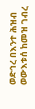ወድኅረ በእንተ ሕዝብ ወውእቱሰ ከመዝ ገብረ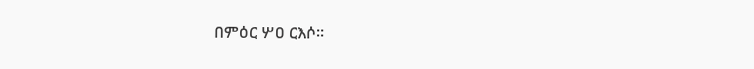በምዕር ሦዐ ርእሶ።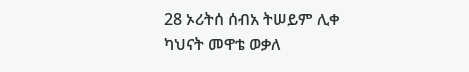28 ኦሪትሰ ሰብአ ትሠይም ሊቀ ካህናት መዋቴ ወቃለ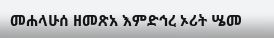መሐላሁሰ ዘመጽአ እምድኅረ ኦሪት ሤመ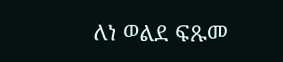ለነ ወልደ ፍጹመ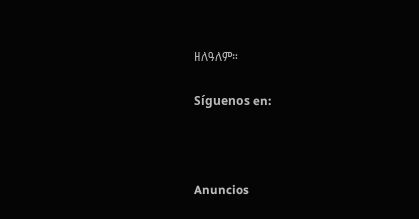ዘለዓለም።

Síguenos en:



Anuncios